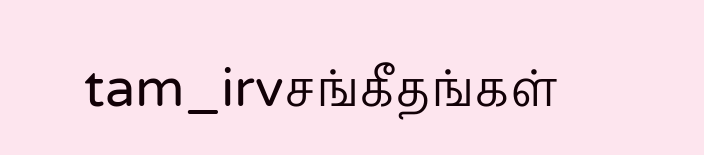tam_irvசங்கீதங்கள்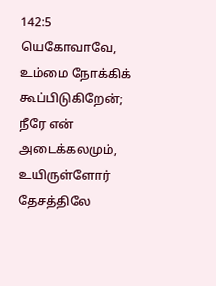142:5
யெகோவாவே, உம்மை நோக்கிக் கூப்பிடுகிறேன்; நீரே என் அடைக்கலமும், உயிருள்ளோர் தேசத்திலே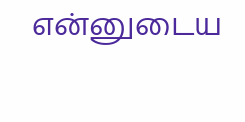என்னுடைய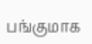பங்குமாக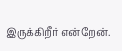இருக்கிறீர் என்றேன்.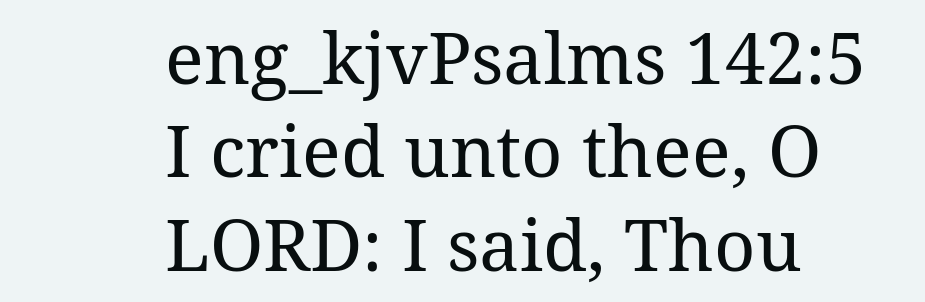eng_kjvPsalms 142:5
I cried unto thee, O LORD: I said, Thou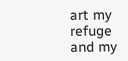art my refuge and my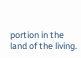portion in the land of the living.